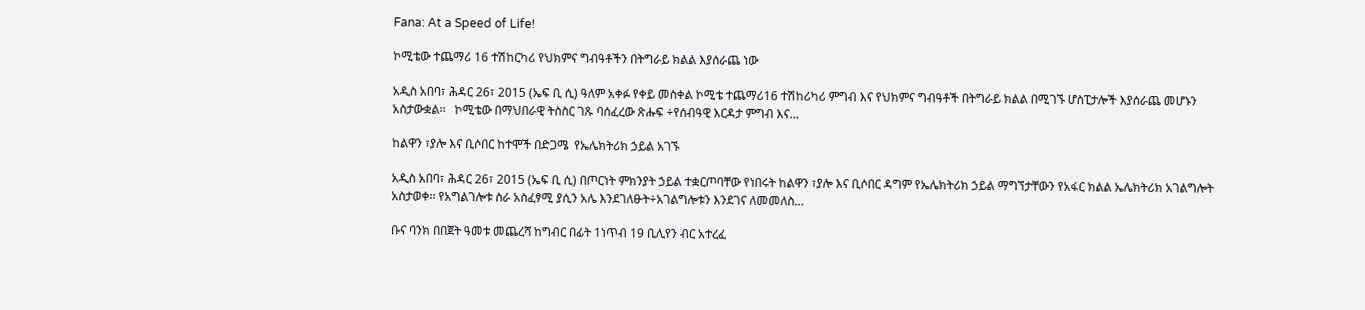Fana: At a Speed of Life!

ኮሚቴው ተጨማሪ 16 ተሽከርካሪ የህክምና ግብዓቶችን በትግራይ ክልል እያሰራጨ ነው

አዲስ አበባ፣ ሕዳር 26፣ 2015 (ኤፍ ቢ ሲ) ዓለም አቀፉ የቀይ መስቀል ኮሚቴ ተጨማሪ16 ተሽከሪካሪ ምግብ እና የህክምና ግብዓቶች በትግራይ ክልል በሚገኙ ሆስፒታሎች እያሰራጨ መሆኑን አስታውቋል፡፡   ኮሚቴው በማህበራዊ ትስስር ገጹ ባሰፈረው ጽሑፍ ÷የሰብዓዊ እርዳታ ምግብ እና…

ከልዋን ፣ያሎ እና ቢሶበር ከተሞች በድጋሜ  የኤሌክትሪክ ኃይል አገኙ

አዲስ አበባ፣ ሕዳር 26፣ 2015 (ኤፍ ቢ ሲ) በጦርነት ምክንያት ኃይል ተቋርጦባቸው የነበሩት ከልዋን ፣ያሎ እና ቢሶበር ዳግም የኤሌክትሪክ ኃይል ማግኘታቸውን የአፋር ክልል ኤሌክትሪክ አገልግሎት አስታወቀ፡፡ የአግልገሎቱ ስራ አስፈፃሚ ያሲን አሌ እንደገለፁት÷አገልግሎቱን እንደገና ለመመለስ…

ቡና ባንክ በበጀት ዓመቱ መጨረሻ ከግብር በፊት 1ነጥብ 19 ቢሊየን ብር አተረፈ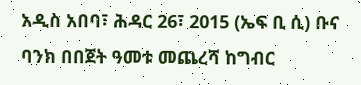አዲስ አበባ፣ ሕዳር 26፣ 2015 (ኤፍ ቢ ሲ) ቡና ባንክ በበጀት ዓመቱ መጨረሻ ከግብር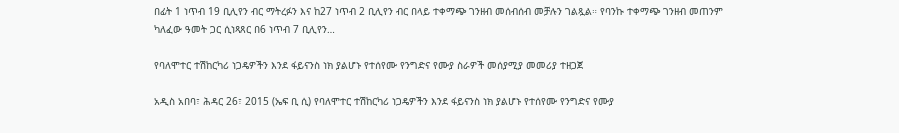በፊት 1 ነጥብ 19 ቢሊየን ብር ማትረፉን እና ከ27 ነጥብ 2 ቢሊየን ብር በላይ ተቀማጭ ገንዘብ መሰብሰብ መቻሉን ገልጿል። የባንኩ ተቀማጭ ገንዘብ መጠንም ካለፈው ዓመት ጋር ሲነጻጸር በ6 ነጥብ 7 ቢሊየን…

የባለሞተር ተሽከርካሪ ነጋዴዎችን እንደ ፋይናንስ ነክ ያልሆኑ የተሰየሙ የንግድና የሙያ ስራዎች መሰያሚያ መመሪያ ተዘጋጀ

አዲስ አበባ፣ ሕዳር 26፣ 2015 (ኤፍ ቢ ሲ) የባለሞተር ተሽከርካሪ ነጋዴዎችን እንደ ፋይናንስ ነክ ያልሆኑ የተሰየሙ የንግድና የሙያ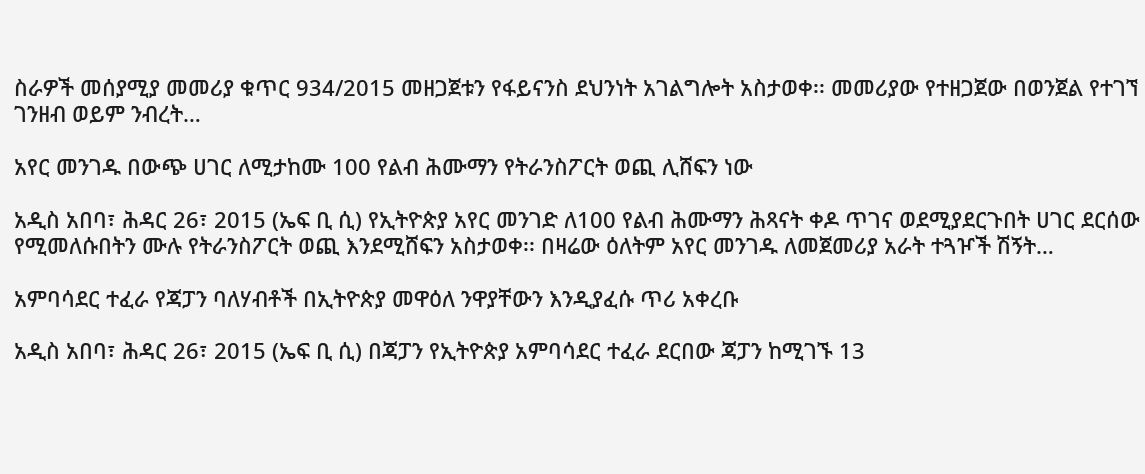ስራዎች መሰያሚያ መመሪያ ቁጥር 934/2015 መዘጋጀቱን የፋይናንስ ደህንነት አገልግሎት አስታወቀ፡፡ መመሪያው የተዘጋጀው በወንጀል የተገኘ ገንዘብ ወይም ንብረት…

አየር መንገዱ በውጭ ሀገር ለሚታከሙ 100 የልብ ሕሙማን የትራንስፖርት ወጪ ሊሸፍን ነው

አዲስ አበባ፣ ሕዳር 26፣ 2015 (ኤፍ ቢ ሲ) የኢትዮጵያ አየር መንገድ ለ100 የልብ ሕሙማን ሕጻናት ቀዶ ጥገና ወደሚያደርጉበት ሀገር ደርሰው የሚመለሱበትን ሙሉ የትራንስፖርት ወጪ እንደሚሸፍን አስታወቀ፡፡ በዛሬው ዕለትም አየር መንገዱ ለመጀመሪያ አራት ተጓዦች ሽኝት…

አምባሳደር ተፈራ የጃፓን ባለሃብቶች በኢትዮጵያ መዋዕለ ንዋያቸውን እንዲያፈሱ ጥሪ አቀረቡ

አዲስ አበባ፣ ሕዳር 26፣ 2015 (ኤፍ ቢ ሲ) በጃፓን የኢትዮጵያ አምባሳደር ተፈራ ደርበው ጃፓን ከሚገኙ 13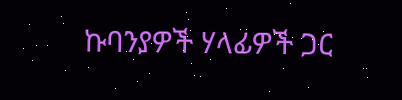ኩባንያዎች ሃላፊዎች ጋር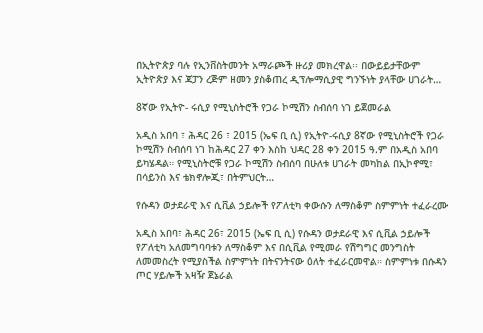በኢትዮጵያ ባሉ የኢንቨስትመንት አማራጮች ዙሪያ መክረዋል፡፡ በውይይታቸውም ኢትዮጵያ እና ጃፓን ረጅም ዘመን ያስቆጠረ ዲፕሎማሲያዊ ግንኙነት ያላቸው ሀገራት…

8ኛው የኢትዮ- ሩሲያ የሚኒስትሮች የጋራ ኮሚሽን ስብሰባ ነገ ይጀመራል

አዲስ አበባ ፣ ሕዳር 26 ፣ 2015 (ኤፍ ቢ ሲ) የኢትዮ-ሩሲያ 8ኛው የሚኒስትሮች የጋራ ኮሚሽን ስብሰባ ነገ ከሕዳር 27 ቀን እስከ ህዳር 28 ቀን 2015 ዓ.ም በአዲስ አበባ ይካሄዳል። የሚኒስትሮቹ የጋራ ኮሚሽን ስብሰባ በሁለቱ ሀገራት መካከል በኢኮኖሚ፣ በሳይንስ እና ቴክኖሎጂ፣ በትምህርት…

የሱዳን ወታደራዊ እና ሲቪል ኃይሎች የፖለቲካ ቀውሱን ለማስቆም ስምምነት ተፈራረሙ

አዲስ አበባ፣ ሕዳር 26፣ 2015 (ኤፍ ቢ ሲ) የሱዳን ወታደራዊ እና ሲቪል ኃይሎች የፖለቲካ አለመግባባቱን ለማስቆም እና በሲቪል የሚመራ የሽግግር መንግስት ለመመስረት የሚያስችል ስምምነት በትናንትናው ዕለት ተፈራርመዋል። ስምምነቱ በሱዳን ጦር ሃይሎች አዛዥ ጀኔራል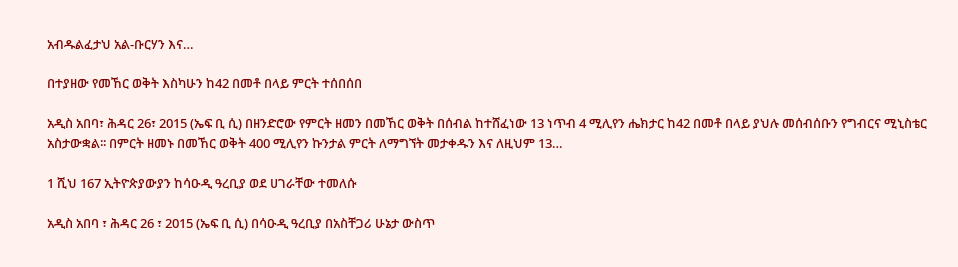አብዱልፈታህ አል-ቡርሃን እና…

በተያዘው የመኸር ወቅት እስካሁን ከ42 በመቶ በላይ ምርት ተሰበሰበ

አዲስ አበባ፣ ሕዳር 26፣ 2015 (ኤፍ ቢ ሲ) በዘንድሮው የምርት ዘመን በመኸር ወቅት በሰብል ከተሸፈነው 13 ነጥብ 4 ሚሊየን ሔክታር ከ42 በመቶ በላይ ያህሉ መሰብሰቡን የግብርና ሚኒስቴር አስታውቋል፡፡ በምርት ዘመኑ በመኸር ወቅት 400 ሚሊየን ኩንታል ምርት ለማግኘት መታቀዱን እና ለዚህም 13…

1 ሺህ 167 ኢትዮጵያውያን ከሳዑዲ ዓረቢያ ወደ ሀገራቸው ተመለሱ

አዲስ አበባ ፣ ሕዳር 26 ፣ 2015 (ኤፍ ቢ ሲ) በሳዑዲ ዓረቢያ በአስቸጋሪ ሁኔታ ውስጥ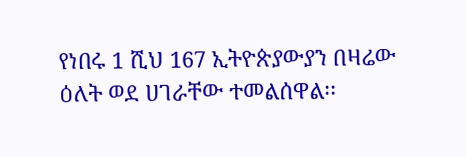የነበሩ 1 ሺህ 167 ኢትዮጵያውያን በዛሬው ዕለት ወደ ሀገራቸው ተመልሰዋል፡፡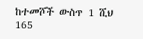ከተመሾች ውስጥ 1 ሺህ 165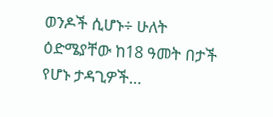ወንዶች ሲሆኑ÷ ሁለት ዕድሜያቸው ከ18 ዓመት በታች የሆኑ ታዳጊዎች…